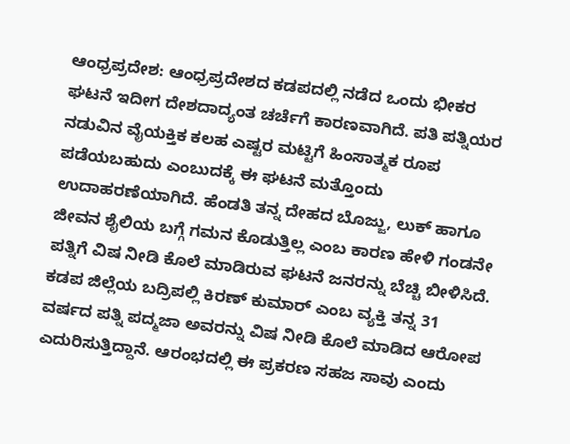ಆಂಧ್ರಪ್ರದೇಶ: ಆಂಧ್ರಪ್ರದೇಶದ ಕಡಪದಲ್ಲಿ ನಡೆದ ಒಂದು ಭೀಕರ ಘಟನೆ ಇದೀಗ ದೇಶದಾದ್ಯಂತ ಚರ್ಚೆಗೆ ಕಾರಣವಾಗಿದೆ. ಪತಿ ಪತ್ನಿಯರ ನಡುವಿನ ವೈಯಕ್ತಿಕ ಕಲಹ ಎಷ್ಟರ ಮಟ್ಟಿಗೆ ಹಿಂಸಾತ್ಮಕ ರೂಪ ಪಡೆಯಬಹುದು ಎಂಬುದಕ್ಕೆ ಈ ಘಟನೆ ಮತ್ತೊಂದು ಉದಾಹರಣೆಯಾಗಿದೆ. ಹೆಂಡತಿ ತನ್ನ ದೇಹದ ಬೊಜ್ಜು, ಲುಕ್ ಹಾಗೂ ಜೀವನ ಶೈಲಿಯ ಬಗ್ಗೆ ಗಮನ ಕೊಡುತ್ತಿಲ್ಲ ಎಂಬ ಕಾರಣ ಹೇಳಿ ಗಂಡನೇ ಪತ್ನಿಗೆ ವಿಷ ನೀಡಿ ಕೊಲೆ ಮಾಡಿರುವ ಘಟನೆ ಜನರನ್ನು ಬೆಚ್ಚಿ ಬೀಳಿಸಿದೆ.
ಕಡಪ ಜಿಲ್ಲೆಯ ಬದ್ರಿಪಲ್ಲಿ ಕಿರಣ್ ಕುಮಾರ್ ಎಂಬ ವ್ಯಕ್ತಿ ತನ್ನ 31 ವರ್ಷದ ಪತ್ನಿ ಪದ್ಮಜಾ ಅವರನ್ನು ವಿಷ ನೀಡಿ ಕೊಲೆ ಮಾಡಿದ ಆರೋಪ ಎದುರಿಸುತ್ತಿದ್ದಾನೆ. ಆರಂಭದಲ್ಲಿ ಈ ಪ್ರಕರಣ ಸಹಜ ಸಾವು ಎಂದು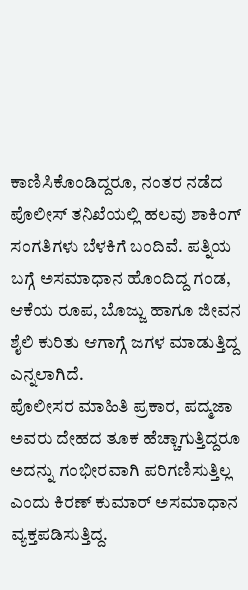ಕಾಣಿಸಿಕೊಂಡಿದ್ದರೂ, ನಂತರ ನಡೆದ ಪೊಲೀಸ್ ತನಿಖೆಯಲ್ಲಿ ಹಲವು ಶಾಕಿಂಗ್ ಸಂಗತಿಗಳು ಬೆಳಕಿಗೆ ಬಂದಿವೆ. ಪತ್ನಿಯ ಬಗ್ಗೆ ಅಸಮಾಧಾನ ಹೊಂದಿದ್ದ ಗಂಡ, ಆಕೆಯ ರೂಪ, ಬೊಜ್ಜು ಹಾಗೂ ಜೀವನ ಶೈಲಿ ಕುರಿತು ಆಗಾಗ್ಗೆ ಜಗಳ ಮಾಡುತ್ತಿದ್ದ ಎನ್ನಲಾಗಿದೆ.
ಪೊಲೀಸರ ಮಾಹಿತಿ ಪ್ರಕಾರ, ಪದ್ಮಜಾ ಅವರು ದೇಹದ ತೂಕ ಹೆಚ್ಚಾಗುತ್ತಿದ್ದರೂ ಅದನ್ನು ಗಂಭೀರವಾಗಿ ಪರಿಗಣಿಸುತ್ತಿಲ್ಲ ಎಂದು ಕಿರಣ್ ಕುಮಾರ್ ಅಸಮಾಧಾನ ವ್ಯಕ್ತಪಡಿಸುತ್ತಿದ್ದ.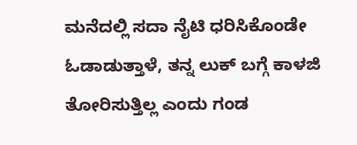ಮನೆದಲ್ಲಿ ಸದಾ ನೈಟಿ ಧರಿಸಿಕೊಂಡೇ ಓಡಾಡುತ್ತಾಳೆ, ತನ್ನ ಲುಕ್ ಬಗ್ಗೆ ಕಾಳಜಿ ತೋರಿಸುತ್ತಿಲ್ಲ ಎಂದು ಗಂಡ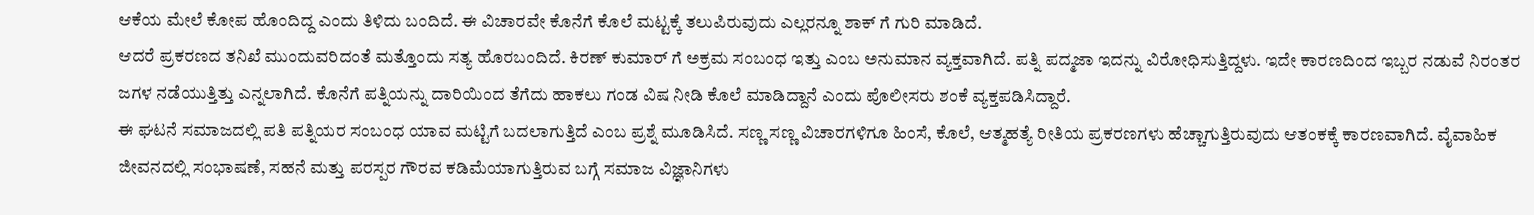ಆಕೆಯ ಮೇಲೆ ಕೋಪ ಹೊಂದಿದ್ದ ಎಂದು ತಿಳಿದು ಬಂದಿದೆ. ಈ ವಿಚಾರವೇ ಕೊನೆಗೆ ಕೊಲೆ ಮಟ್ಟಕ್ಕೆ ತಲುಪಿರುವುದು ಎಲ್ಲರನ್ನೂ ಶಾಕ್ ಗೆ ಗುರಿ ಮಾಡಿದೆ.
ಆದರೆ ಪ್ರಕರಣದ ತನಿಖೆ ಮುಂದುವರಿದಂತೆ ಮತ್ತೊಂದು ಸತ್ಯ ಹೊರಬಂದಿದೆ. ಕಿರಣ್ ಕುಮಾರ್ ಗೆ ಅಕ್ರಮ ಸಂಬಂಧ ಇತ್ತು ಎಂಬ ಅನುಮಾನ ವ್ಯಕ್ತವಾಗಿದೆ. ಪತ್ನಿ ಪದ್ಮಜಾ ಇದನ್ನು ವಿರೋಧಿಸುತ್ತಿದ್ದಳು. ಇದೇ ಕಾರಣದಿಂದ ಇಬ್ಬರ ನಡುವೆ ನಿರಂತರ ಜಗಳ ನಡೆಯುತ್ತಿತ್ತು ಎನ್ನಲಾಗಿದೆ. ಕೊನೆಗೆ ಪತ್ನಿಯನ್ನು ದಾರಿಯಿಂದ ತೆಗೆದು ಹಾಕಲು ಗಂಡ ವಿಷ ನೀಡಿ ಕೊಲೆ ಮಾಡಿದ್ದಾನೆ ಎಂದು ಪೊಲೀಸರು ಶಂಕೆ ವ್ಯಕ್ತಪಡಿಸಿದ್ದಾರೆ.
ಈ ಘಟನೆ ಸಮಾಜದಲ್ಲಿ ಪತಿ ಪತ್ನಿಯರ ಸಂಬಂಧ ಯಾವ ಮಟ್ಟಿಗೆ ಬದಲಾಗುತ್ತಿದೆ ಎಂಬ ಪ್ರಶ್ನೆ ಮೂಡಿಸಿದೆ. ಸಣ್ಣ ಸಣ್ಣ ವಿಚಾರಗಳಿಗೂ ಹಿಂಸೆ, ಕೊಲೆ, ಆತ್ಮಹತ್ಯೆ ರೀತಿಯ ಪ್ರಕರಣಗಳು ಹೆಚ್ಚಾಗುತ್ತಿರುವುದು ಆತಂಕಕ್ಕೆ ಕಾರಣವಾಗಿದೆ. ವೈವಾಹಿಕ ಜೀವನದಲ್ಲಿ ಸಂಭಾಷಣೆ, ಸಹನೆ ಮತ್ತು ಪರಸ್ಪರ ಗೌರವ ಕಡಿಮೆಯಾಗುತ್ತಿರುವ ಬಗ್ಗೆ ಸಮಾಜ ವಿಜ್ಞಾನಿಗಳು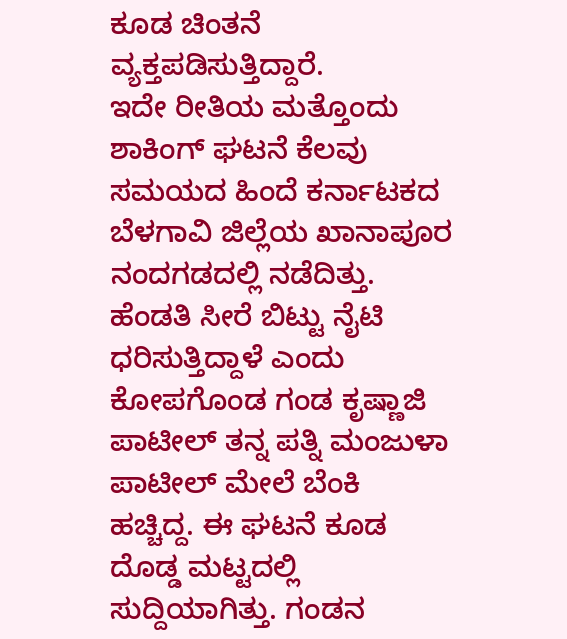ಕೂಡ ಚಿಂತನೆ ವ್ಯಕ್ತಪಡಿಸುತ್ತಿದ್ದಾರೆ.
ಇದೇ ರೀತಿಯ ಮತ್ತೊಂದು ಶಾಕಿಂಗ್ ಘಟನೆ ಕೆಲವು ಸಮಯದ ಹಿಂದೆ ಕರ್ನಾಟಕದ ಬೆಳಗಾವಿ ಜಿಲ್ಲೆಯ ಖಾನಾಪೂರ ನಂದಗಡದಲ್ಲಿ ನಡೆದಿತ್ತು. ಹೆಂಡತಿ ಸೀರೆ ಬಿಟ್ಟು ನೈಟಿ ಧರಿಸುತ್ತಿದ್ದಾಳೆ ಎಂದು ಕೋಪಗೊಂಡ ಗಂಡ ಕೃಷ್ಣಾಜಿ ಪಾಟೀಲ್ ತನ್ನ ಪತ್ನಿ ಮಂಜುಳಾ ಪಾಟೀಲ್ ಮೇಲೆ ಬೆಂಕಿ ಹಚ್ಚಿದ್ದ. ಈ ಘಟನೆ ಕೂಡ ದೊಡ್ಡ ಮಟ್ಟದಲ್ಲಿ ಸುದ್ದಿಯಾಗಿತ್ತು. ಗಂಡನ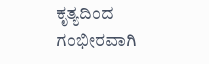ಕೃತ್ಯದಿಂದ ಗಂಭೀರವಾಗಿ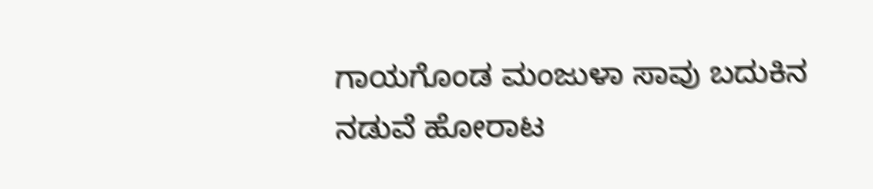ಗಾಯಗೊಂಡ ಮಂಜುಳಾ ಸಾವು ಬದುಕಿನ ನಡುವೆ ಹೋರಾಟ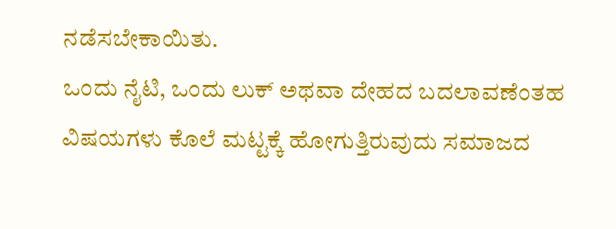ನಡೆಸಬೇಕಾಯಿತು.
ಒಂದು ನೈಟಿ, ಒಂದು ಲುಕ್ ಅಥವಾ ದೇಹದ ಬದಲಾವಣೆಂತಹ ವಿಷಯಗಳು ಕೊಲೆ ಮಟ್ಟಕ್ಕೆ ಹೋಗುತ್ತಿರುವುದು ಸಮಾಜದ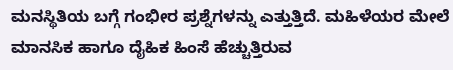ಮನಸ್ಥಿತಿಯ ಬಗ್ಗೆ ಗಂಭೀರ ಪ್ರಶ್ನೆಗಳನ್ನು ಎತ್ತುತ್ತಿದೆ. ಮಹಿಳೆಯರ ಮೇಲೆ ಮಾನಸಿಕ ಹಾಗೂ ದೈಹಿಕ ಹಿಂಸೆ ಹೆಚ್ಚುತ್ತಿರುವ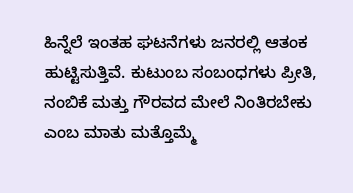ಹಿನ್ನೆಲೆ ಇಂತಹ ಘಟನೆಗಳು ಜನರಲ್ಲಿ ಆತಂಕ ಹುಟ್ಟಿಸುತ್ತಿವೆ. ಕುಟುಂಬ ಸಂಬಂಧಗಳು ಪ್ರೀತಿ, ನಂಬಿಕೆ ಮತ್ತು ಗೌರವದ ಮೇಲೆ ನಿಂತಿರಬೇಕು ಎಂಬ ಮಾತು ಮತ್ತೊಮ್ಮೆ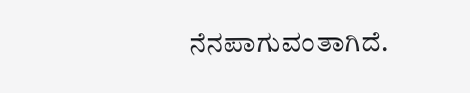ನೆನಪಾಗುವಂತಾಗಿದೆ.